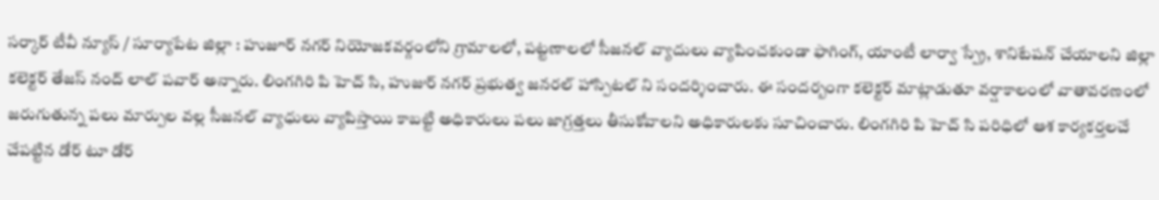సర్కార్ టీవీ న్యూస్ / సూర్యాపేట జిల్లా : హుజూర్ నగర్ నియోజకవర్గంలోని గ్రామాలలో, పట్టణాలలో సీజనల్ వ్యాదులు వ్యాపించకుండా ఫాగింగ్, యాంటీ లార్వా స్ప్రే, శానిటేషన్ చేయాలని జిల్లా కలెక్టర్ తేజస్ నంద్ లాల్ పవార్ అన్నారు. లింగగిరి పి హెచ్ సి, హుజుర్ నగర్ ప్రభుత్వ జనరల్ హాస్పిటల్ ని సందర్శించారు. ఈ సందర్బంగా కలెక్టర్ మాట్లాడుతూ వర్షాకాలంలో వాతావరణంలో జరుగుతున్న పలు మార్పుల వల్ల సీజనల్ వ్యాధులు వ్యాపిస్తాయి కాబట్టి అధికారులు పలు జాగ్రత్తలు తీసుకోవాలని అధికారులకు సూచించారు. లింగగిరి పి హెచ్ సి పరిధిలో ఆశ కార్యకర్తలచే చేపట్టిన డోర్ టూ డోర్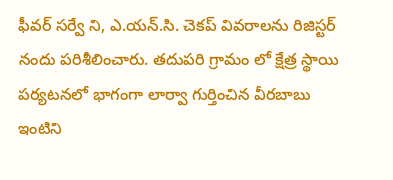ఫీవర్ సర్వే ని, ఎ.యన్.సి. చెకప్ వివరాలను రిజిస్టర్ నందు పరిశీలించారు. తదుపరి గ్రామం లో క్షేత్ర స్థాయి పర్యటనలో భాగంగా లార్వా గుర్తించిన వీరబాబు ఇంటిని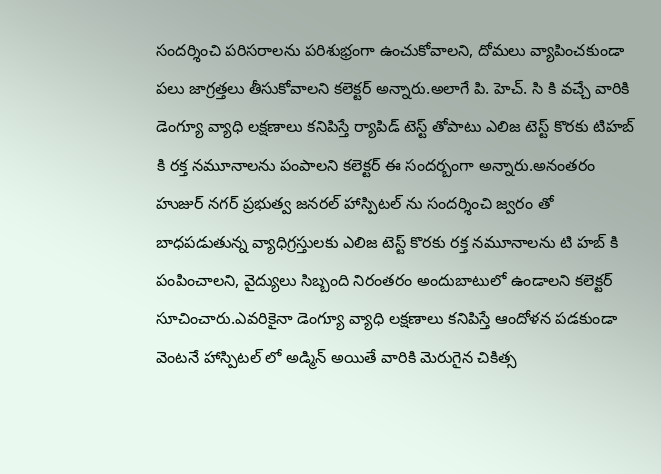సందర్శించి పరిసరాలను పరిశుభ్రంగా ఉంచుకోవాలని, దోమలు వ్యాపించకుండా పలు జాగ్రత్తలు తీసుకోవాలని కలెక్టర్ అన్నారు.అలాగే పి. హెచ్. సి కి వచ్చే వారికి డెంగ్యూ వ్యాధి లక్షణాలు కనిపిస్తే ర్యాపిడ్ టెస్ట్ తోపాటు ఎలిజ టెస్ట్ కొరకు టిహబ్ కి రక్త నమూనాలను పంపాలని కలెక్టర్ ఈ సందర్బంగా అన్నారు.అనంతరం హుజుర్ నగర్ ప్రభుత్వ జనరల్ హాస్పిటల్ ను సందర్శించి జ్వరం తో బాధపడుతున్న వ్యాధిగ్రస్తులకు ఎలిజ టెస్ట్ కొరకు రక్త నమూనాలను టి హబ్ కి పంపించాలని, వైద్యులు సిబ్బంది నిరంతరం అందుబాటులో ఉండాలని కలెక్టర్ సూచించారు.ఎవరికైనా డెంగ్యూ వ్యాధి లక్షణాలు కనిపిస్తే ఆందోళన పడకుండా వెంటనే హాస్పిటల్ లో అడ్మిన్ అయితే వారికి మెరుగైన చికిత్స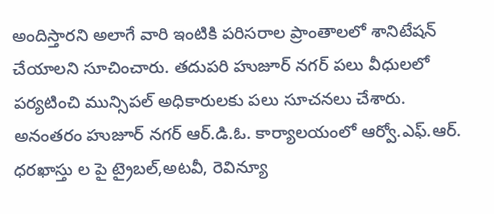అందిస్తారని అలాగే వారి ఇంటికి పరిసరాల ప్రాంతాలలో శానిటేషన్ చేయాలని సూచించారు. తదుపరి హుజూర్ నగర్ పలు వీధులలో పర్యటించి మున్సిపల్ అధికారులకు పలు సూచనలు చేశారు. అనంతరం హుజూర్ నగర్ ఆర్.డి.ఓ. కార్యాలయంలో ఆర్వో.ఎఫ్.ఆర్. ధరఖాస్తు ల పై ట్రైబల్,అటవీ, రెవిన్యూ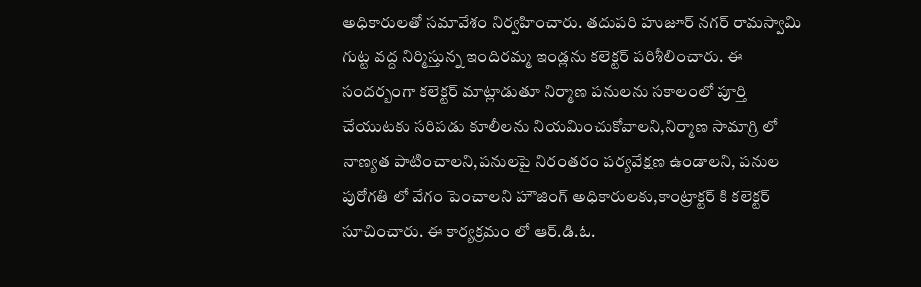అధికారులతో సమావేశం నిర్వహించారు. తదుపరి హుజూర్ నగర్ రామస్వామి గుట్ట వద్ద నిర్మిస్తున్న ఇందిరమ్మ ఇండ్లను కలెక్టర్ పరిశీలించారు. ఈ సందర్బంగా కలెక్టర్ మాట్లాడుతూ నిర్మాణ పనులను సకాలంలో పూర్తి చేయుటకు సరిపడు కూలీలను నియమించుకోవాలని,నిర్మాణ సామాగ్రి లో నాణ్యత పాటించాలని,పనులపై నిరంతరం పర్యవేక్షణ ఉండాలని, పనుల పురోగతి లో వేగం పెంచాలని హౌజింగ్ అధికారులకు,కాంట్రాక్టర్ కి కలెక్టర్ సూచించారు. ఈ కార్యక్రమం లో ఆర్.డి.ఓ.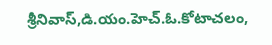శ్రీనివాస్,డి.యం.హెచ్.ఓ.కోటాచలం,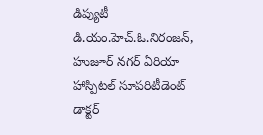డిప్యుటీ డి.యం.హెచ్.ఓ.నిరంజన్, హుజూర్ నగర్ ఏరియా హాస్పిటల్ సూపరిటీడెంట్ డాక్టర్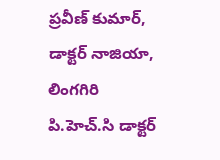ప్రవీణ్ కుమార్, డాక్టర్ నాజియా, లింగగిరి పి.హెచ్.సి డాక్టర్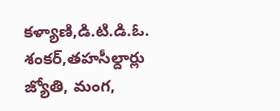కళ్యాణి,డి.టి.డి.ఓ. శంకర్,తహసీల్దార్లు జ్యోతి, మంగ,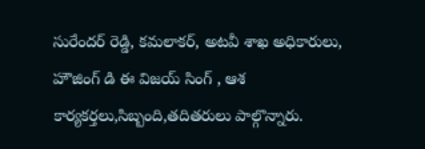సురేందర్ రెడ్డి, కమలాకర్, అటవీ శాఖ అధికారులు, హౌజింగ్ డి ఈ విజయ్ సింగ్ , ఆశ కార్యకర్తలు,సిబ్బంది,తదితరులు పాల్గొన్నారు.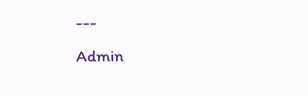---
Admin